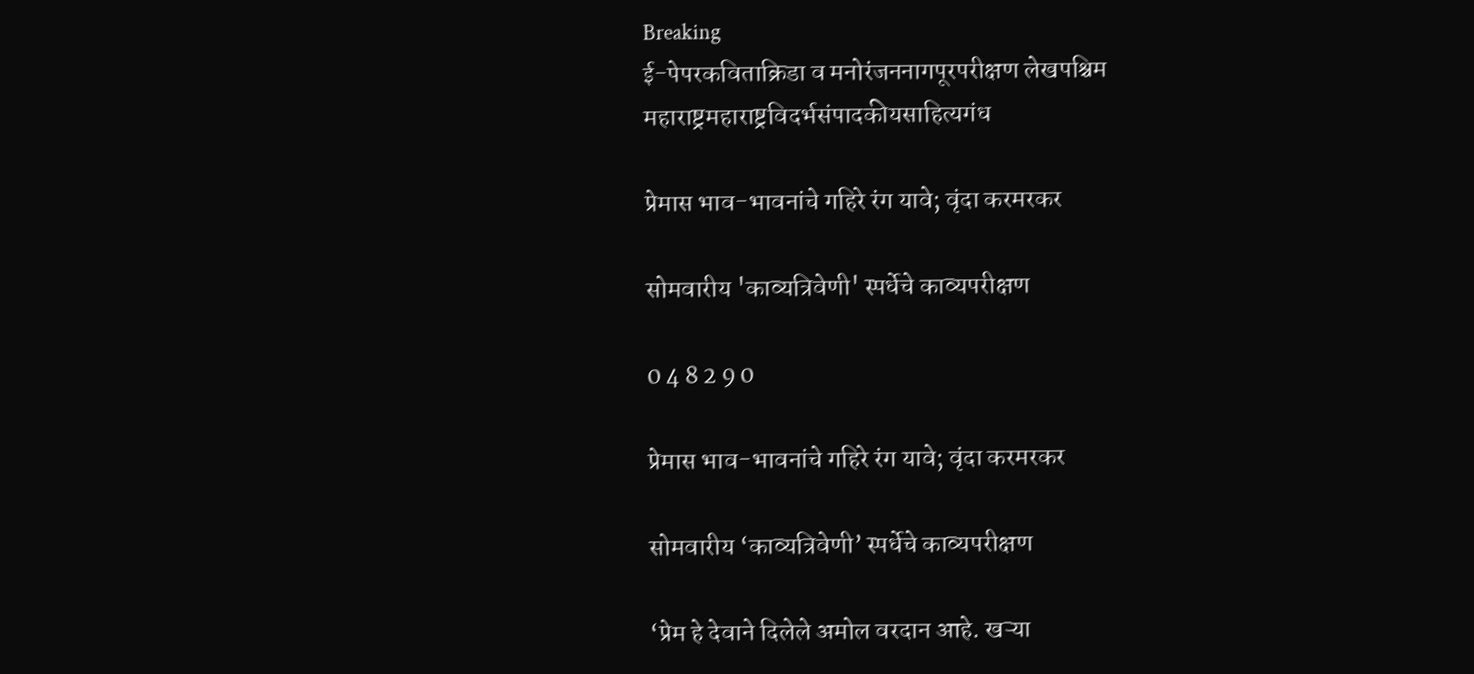Breaking
ई-पेपरकविताक्रिडा व मनोरंजननागपूरपरीक्षण लेखपश्चिम महाराष्ट्रमहाराष्ट्रविदर्भसंपादकीयसाहित्यगंध

प्रेमास भाव-भावनांचे गहिरे रंग यावे; वृंदा करमरकर

सोमवारीय 'काव्यत्रिवेणी' स्पर्धेचे काव्यपरीक्षण

0 4 8 2 9 0

प्रेमास भाव-भावनांचे गहिरे रंग यावे; वृंदा करमरकर

सोमवारीय ‘काव्यत्रिवेणी’ स्पर्धेचे काव्यपरीक्षण

‘प्रेम हे देवाने दिलेले अमोल वरदान आहे. खऱ्या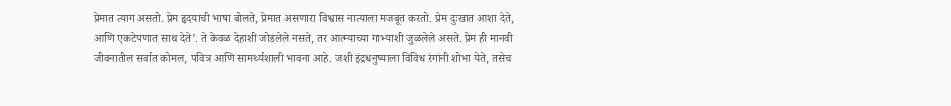प्रेमात त्याग असतो. प्रेम हृदयाची भाषा बोलते, प्रेमात असणारा विश्वास नात्याला मजबूत करतो. प्रेम दुःखात आशा देते, आणि एकटेपणात साथ देते’. ते केवळ देहाशी जोडलेले नसते, तर आत्म्याच्या गाभ्याशी जुळलेले असते. प्रेम ही मानवी जीवनातील सर्वात कोमल, पवित्र आणि सामर्थ्यशाली भावना आहे. जशी इंद्रधनुष्याला विविध रंगांनी शोभा येते, तसेच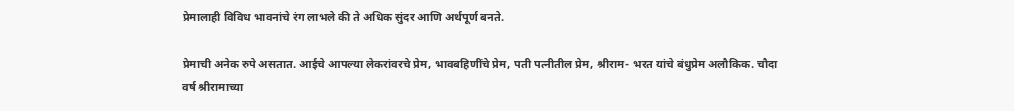प्रेमालाही विविध भावनांचे रंग लाभले की ते अधिक सुंदर आणि अर्थपूर्ण बनते.

प्रेमाची अनेक रुपे असतात. आईचे आपल्या लेकरांवरचे प्रेम, भावबहिणींचे प्रेम, पती पत्नीतील प्रेम, श्रीराम- भरत यांचे बंधुप्रेम अलौकिक. चौदा वर्ष श्रीरामाच्या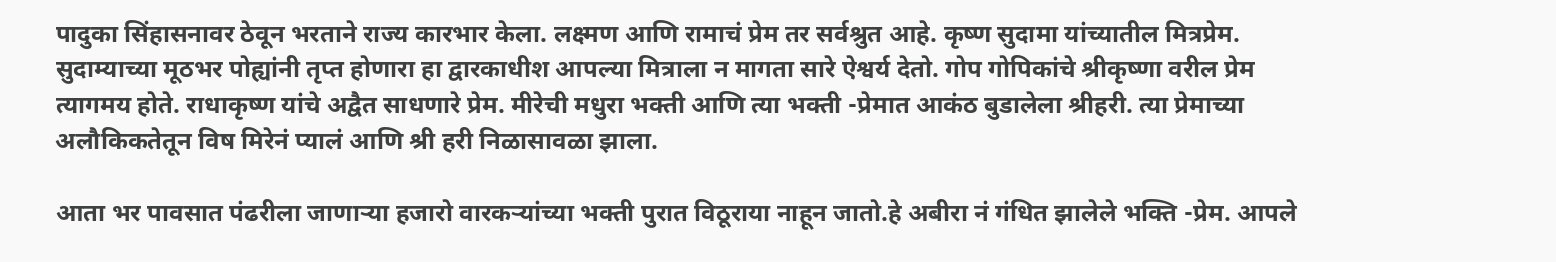पादुका सिंहासनावर ठेवून भरताने राज्य कारभार केला. लक्ष्मण आणि रामाचं प्रेम तर सर्वश्रुत आहे. कृष्ण सुदामा यांच्यातील मित्रप्रेम. सुदाम्याच्या मूठभर पोह्यांनी तृप्त होणारा हा द्वारकाधीश आपल्या मित्राला न मागता सारे ऐश्वर्य देतो. गोप गोपिकांचे श्रीकृष्णा वरील प्रेम त्यागमय होते. राधाकृष्ण यांचे अद्वैत साधणारे प्रेम. मीरेची मधुरा भक्ती आणि त्या भक्ती -प्रेमात आकंठ बुडालेला श्रीहरी. त्या प्रेमाच्या अलौकिकतेतून विष मिरेनं प्यालं आणि श्री हरी निळासावळा झाला.

आता भर पावसात पंढरीला जाणाऱ्या हजारो वारकऱ्यांच्या भक्ती पुरात विठूराया नाहून जातो.हे अबीरा नं गंधित झालेले भक्ति -प्रेम. आपले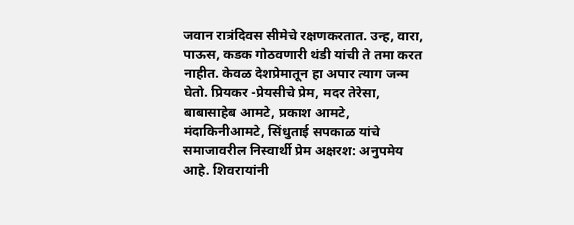जवान रात्रंदिवस सीमेचे रक्षणकरतात. उन्ह, वारा, पाऊस, कडक गोठवणारी थंडी यांची ते तमा करत नाहीत. केवळ देशप्रेमातून हा अपार त्याग जन्म घेतो. प्रियकर -प्रेयसीचे प्रेम, मदर तेरेसा, बाबासाहेब आमटे, प्रकाश आमटे, मंदाकिनीआमटे, सिंधुताई सपकाळ यांचे समाजावरील निस्वार्थी प्रेम अक्षरश: अनुपमेय आहे. शिवरायांनी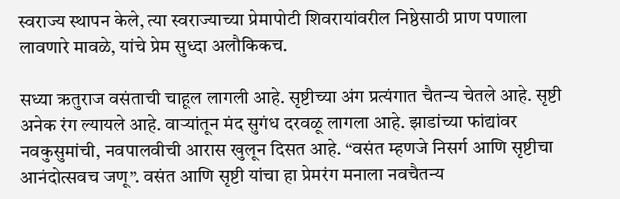स्वराज्य स्थापन केले, त्या स्वराज्याच्या प्रेमापोटी शिवरायांवरील निष्ठेसाठी प्राण पणाला लावणारे मावळे, यांचे प्रेम सुध्दा अलौकिकच.

सध्या ऋतुराज वसंताची चाहूल लागली आहे. सृष्टीच्या अंग प्रत्यंगात चैतन्य चेतले आहे. सृष्टी अनेक रंग ल्यायले आहे. वाऱ्यांतून मंद सुगंध दरवळू लागला आहे. झाडांच्या फांद्यांवर नवकुसुमांची, नवपालवीची आरास खुलून दिसत आहे. “वसंत म्हणजे निसर्ग आणि सृष्टीचा आनंदोत्सवच जणू”. वसंत आणि सृष्टी यांचा हा प्रेमरंग मनाला नवचैतन्य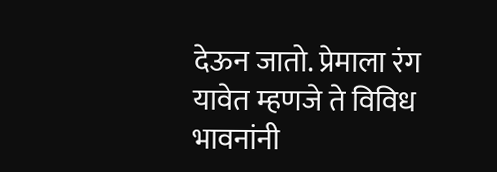देऊन जातो. प्रेमाला रंग यावेत म्हणजे ते विविध भावनांनी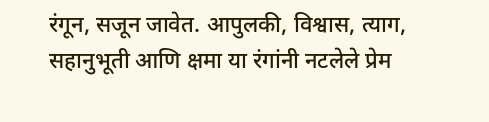रंगून, सजून जावेत. आपुलकी, विश्वास, त्याग, सहानुभूती आणि क्षमा या रंगांनी नटलेले प्रेम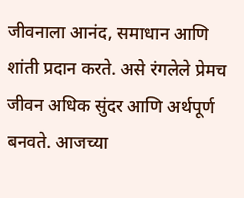जीवनाला आनंद, समाधान आणि शांती प्रदान करते. असे रंगलेले प्रेमच जीवन अधिक सुंदर आणि अर्थपूर्ण बनवते. आजच्या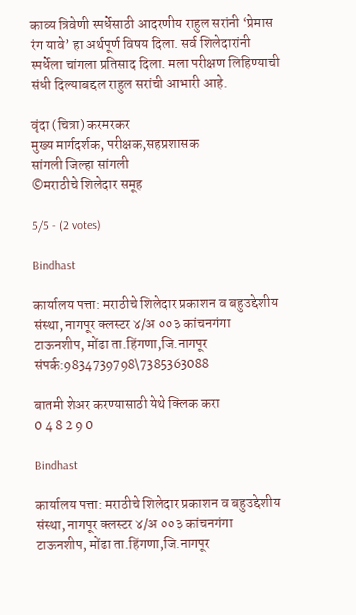काव्य त्रिवेणी स्पर्धेसाठी आदरणीय राहुल सरांनी ‘प्रेमास रंग यावे’ हा अर्थपूर्ण विषय दिला. सर्व शिलेदारांनी स्पर्धेला चांगला प्रतिसाद दिला. मला परीक्षण लिहिण्याची संधी दिल्याबद्दल राहुल सरांची आभारी आहे.

वृंदा (चित्रा) करमरकर
मुख्य मार्गदर्शक, परीक्षक,सहप्रशासक
सांगली जिल्हा सांगली
©मराठीचे शिलेदार समूह

5/5 - (2 votes)

Bindhast

कार्यालय पत्ता: मराठीचे शिलेदार प्रकाशन व बहुउद्देशीय संस्था, नागपूर क्लस्टर ४/अ ००३ कांचनगंगा टाऊनशीप, मोंढा ता.हिंगणा,जि.नागपूर संपर्क:9834739798\7385363088

बातमी शेअर करण्यासाठी येथे क्लिक करा
0 4 8 2 9 0

Bindhast

कार्यालय पत्ता: मराठीचे शिलेदार प्रकाशन व बहुउद्देशीय संस्था, नागपूर क्लस्टर ४/अ ००३ कांचनगंगा टाऊनशीप, मोंढा ता.हिंगणा,जि.नागपूर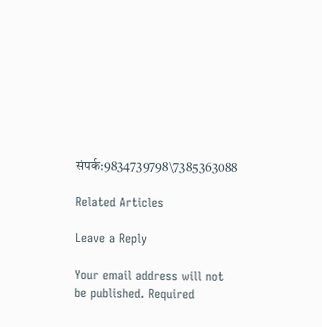संपर्क:9834739798\7385363088

Related Articles

Leave a Reply

Your email address will not be published. Required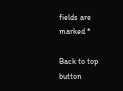fields are marked *

Back to top button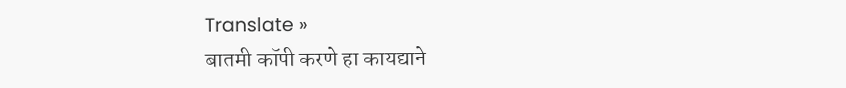Translate »
बातमी कॉपी करणे हा कायद्याने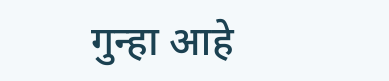गुन्हा आहे